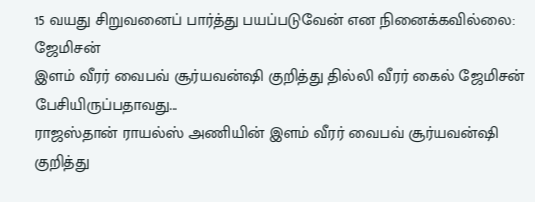15 வயது சிறுவனைப் பார்த்து பயப்படுவேன் என நினைக்கவில்லை: ஜேமிசன்
இளம் வீரர் வைபவ் சூர்யவன்ஷி குறித்து தில்லி வீரர் கைல் ஜேமிசன் பேசியிருப்பதாவது...
ராஜஸ்தான் ராயல்ஸ் அணியின் இளம் வீரர் வைபவ் சூர்யவன்ஷி குறித்து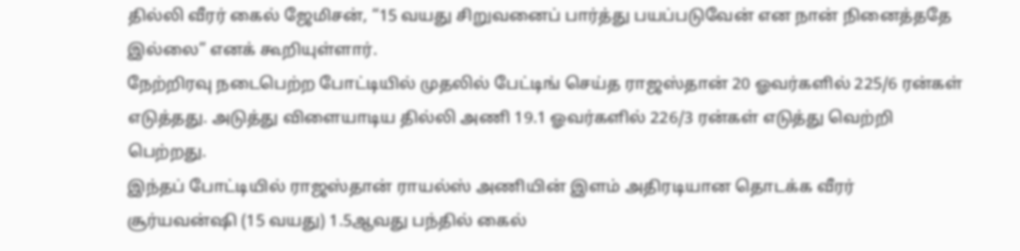தில்லி வீரர் கைல் ஜேமிசன், “15 வயது சிறுவனைப் பார்த்து பயப்படுவேன் என நான் நினைத்ததே இல்லை” எனக் கூறியுள்ளார்.
நேற்றிரவு நடைபெற்ற போட்டியில் முதலில் பேட்டிங் செய்த ராஜஸ்தான் 20 ஓவர்களில் 225/6 ரன்கள் எடுத்தது. அடுத்து விளையாடிய தில்லி அணி 19.1 ஓவர்களில் 226/3 ரன்கள் எடுத்து வெற்றி பெற்றது.
இந்தப் போட்டியில் ராஜஸ்தான் ராயல்ஸ் அணியின் இளம் அதிரடியான தொடக்க வீரர் சூர்யவன்ஷி (15 வயது) 1.5ஆவது பந்தில் கைல்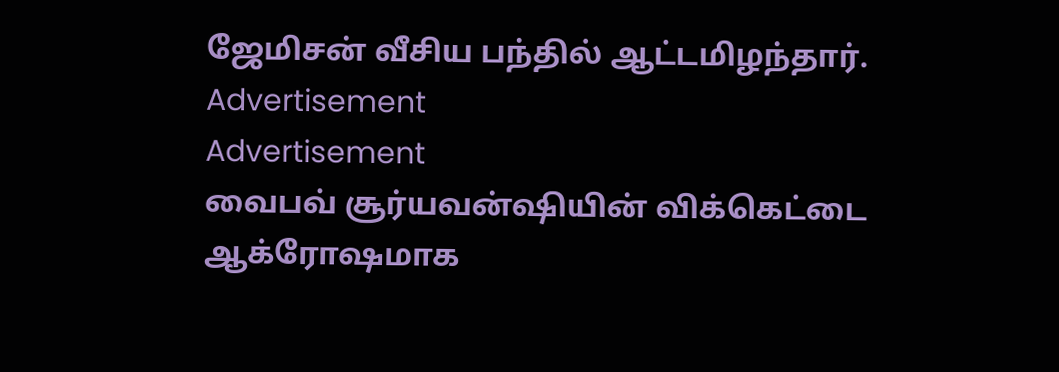ஜேமிசன் வீசிய பந்தில் ஆட்டமிழந்தார்.
Advertisement
Advertisement
வைபவ் சூர்யவன்ஷியின் விக்கெட்டை ஆக்ரோஷமாக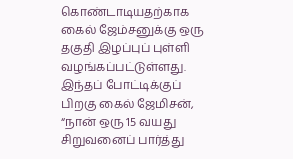கொண்டாடியதற்காக கைல் ஜேம்சனுக்கு ஒரு தகுதி இழப்புப் புள்ளி வழங்கப்பட்டுள்ளது.
இந்தப் போட்டிக்குப் பிறகு கைல் ஜேமிசன், “நான் ஒரு 15 வயது சிறுவனைப் பார்த்து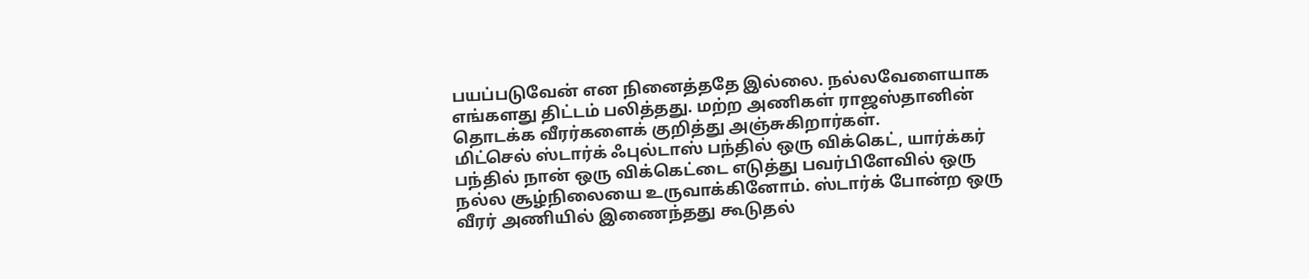பயப்படுவேன் என நினைத்ததே இல்லை. நல்லவேளையாக எங்களது திட்டம் பலித்தது. மற்ற அணிகள் ராஜஸ்தானின் தொடக்க வீரர்களைக் குறித்து அஞ்சுகிறார்கள்.
மிட்செல் ஸ்டார்க் ஃபுல்டாஸ் பந்தில் ஒரு விக்கெட், யார்க்கர் பந்தில் நான் ஒரு விக்கெட்டை எடுத்து பவர்பிளேவில் ஒரு நல்ல சூழ்நிலையை உருவாக்கினோம். ஸ்டார்க் போன்ற ஒரு வீரர் அணியில் இணைந்தது கூடுதல்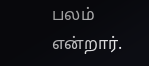பலம் என்றார்.